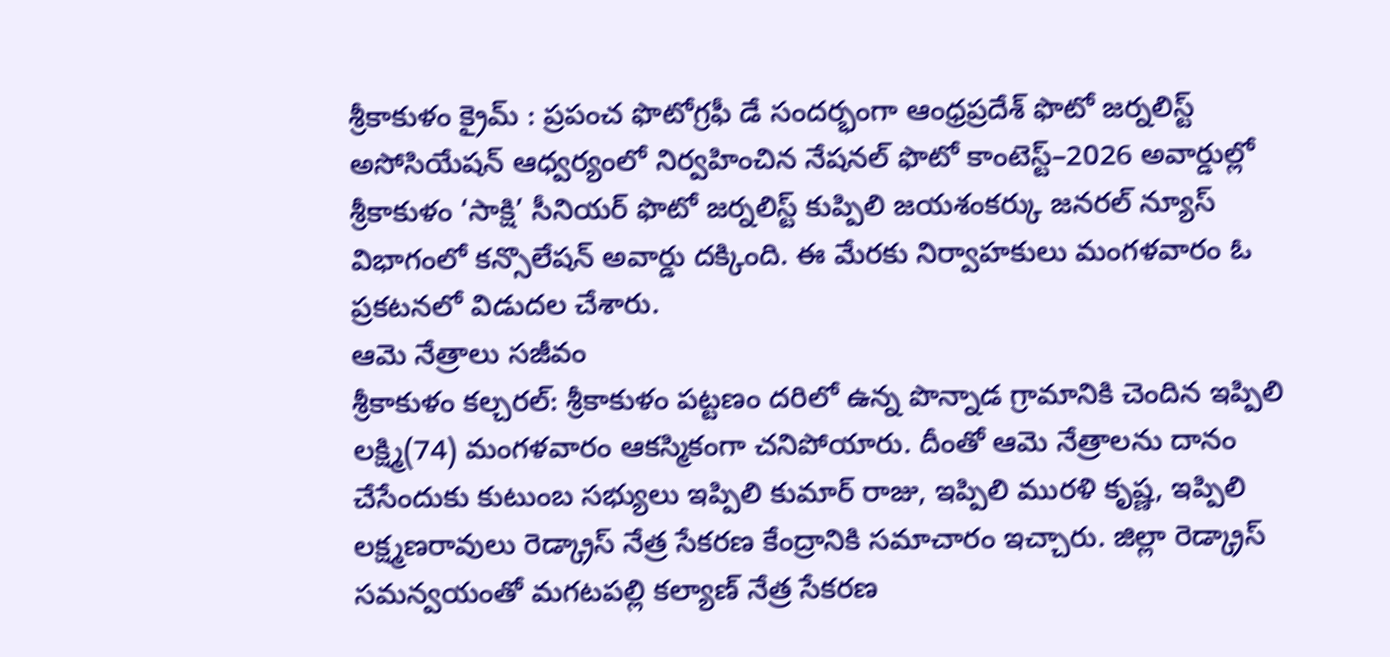శ్రీకాకుళం క్రైమ్ : ప్రపంచ ఫొటోగ్రఫీ డే సందర్భంగా ఆంధ్రప్రదేశ్ ఫొటో జర్నలిస్ట్ అసోసియేషన్ ఆధ్వర్యంలో నిర్వహించిన నేషనల్ ఫొటో కాంటెస్ట్–2026 అవార్డుల్లో శ్రీకాకుళం ‘సాక్షి’ సీనియర్ ఫొటో జర్నలిస్ట్ కుప్పిలి జయశంకర్కు జనరల్ న్యూస్ విభాగంలో కన్సొలేషన్ అవార్డు దక్కింది. ఈ మేరకు నిర్వాహకులు మంగళవారం ఓ ప్రకటనలో విడుదల చేశారు.
ఆమె నేత్రాలు సజీవం
శ్రీకాకుళం కల్చరల్: శ్రీకాకుళం పట్టణం దరిలో ఉన్న పొన్నాడ గ్రామానికి చెందిన ఇప్పిలి లక్ష్మి(74) మంగళవారం ఆకస్మికంగా చనిపోయారు. దీంతో ఆమె నేత్రాలను దానం చేసేందుకు కుటుంబ సభ్యులు ఇప్పిలి కుమార్ రాజు, ఇప్పిలి మురళి కృష్ణ, ఇప్పిలి లక్ష్మణరావులు రెడ్క్రాస్ నేత్ర సేకరణ కేంద్రానికి సమాచారం ఇచ్చారు. జిల్లా రెడ్క్రాస్ సమన్వయంతో మగటపల్లి కల్యాణ్ నేత్ర సేకరణ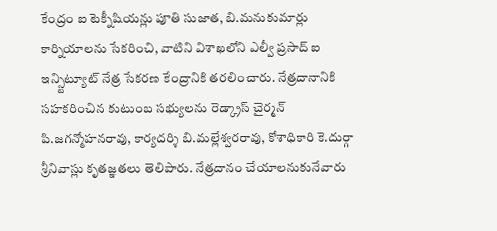కేంద్రం ఐ టెక్నీషియన్లు పూతి సుజాత, బి.మనుకుమార్లు కార్నియాలను సేకరించి, వాటిని విశాఖలోని ఎల్వీ ప్రసాద్ ఐ ఇన్స్టిట్యూట్ నేత్ర సేకరణ కేంద్రానికి తరలించారు. నేత్రదానానికి సహకరించిన కుటుంబ సభ్యులను రెడ్క్రాస్ చైర్మన్ పి.జగన్మోహనరావు, కార్యదర్శి బి.మల్లేశ్వరరావు, కోశాధికారి కె.దుర్గా శ్రీనివాస్లు కృతజ్ఞతలు తెలిపారు. నేత్రదానం చేయాలనుకునేవారు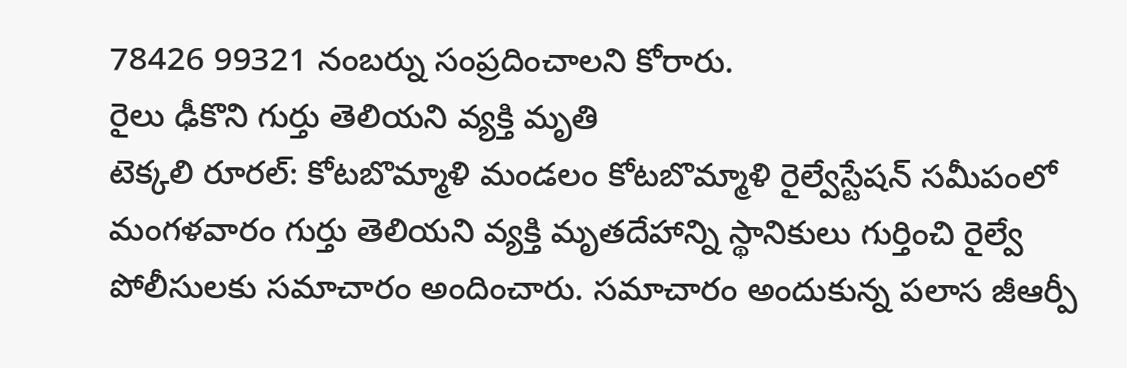78426 99321 నంబర్ను సంప్రదించాలని కోరారు.
రైలు ఢీకొని గుర్తు తెలియని వ్యక్తి మృతి
టెక్కలి రూరల్: కోటబొమ్మాళి మండలం కోటబొమ్మాళి రైల్వేస్టేషన్ సమీపంలో మంగళవారం గుర్తు తెలియని వ్యక్తి మృతదేహాన్ని స్థానికులు గుర్తించి రైల్వే పోలీసులకు సమాచారం అందించారు. సమాచారం అందుకున్న పలాస జీఆర్పీ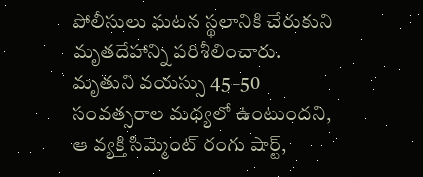పోలీసులు ఘటన స్థలానికి చేరుకుని మృతదేహాన్ని పరిశీలించారు. మృతుని వయస్సు 45–50 సంవత్సరాల మధ్యలో ఉంటుందని, ఆ వ్యక్తి సిమ్మెంట్ రంగు షార్ట్,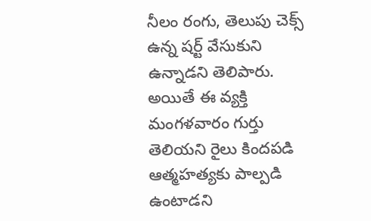నీలం రంగు, తెలుపు చెక్స్ ఉన్న షర్ట్ వేసుకుని ఉన్నాడని తెలిపారు. అయితే ఈ వ్యక్తి మంగళవారం గుర్తు తెలియని రైలు కిందపడి ఆత్మహత్యకు పాల్పడి ఉంటాడని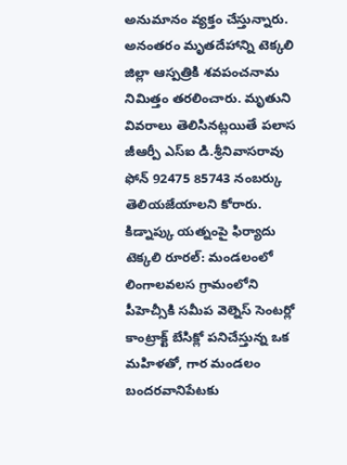అనుమానం వ్యక్తం చేస్తున్నారు. అనంతరం మృతదేహాన్ని టెక్కలి జిల్లా ఆస్పత్రికి శవపంచనామ నిమిత్తం తరలించారు. మృతుని వివరాలు తెలిసినట్లయితే పలాస జీఆర్పీ ఎస్ఐ డి.శ్రీనివాసరావు ఫోన్ 92475 85743 నంబర్కు తెలియజేయాలని కోరారు.
కిడ్నాప్కు యత్నంపై ఫిర్యాదు
టెక్కలి రూరల్: మండలంలో లింగాలవలస గ్రామంలోని పీహెచ్సీకి సమీప వెల్నెస్ సెంటర్లో కాంట్రాక్ట్ బేసిక్లో పనిచేస్తున్న ఒక మహిళతో, గార మండలం బందరవానిపేటకు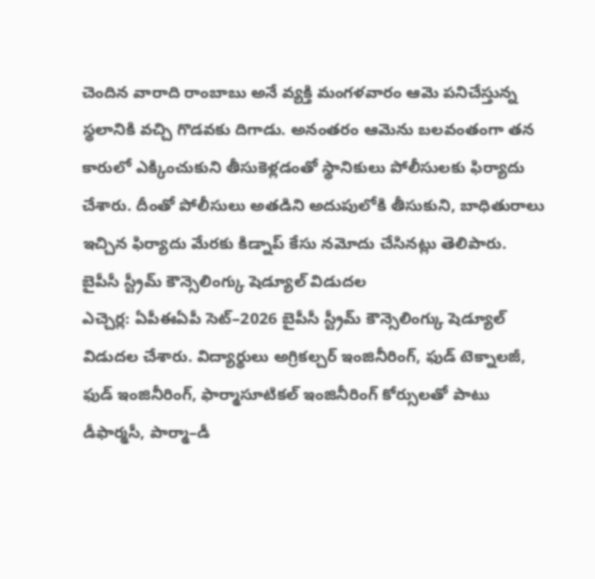చెందిన వారాది రాంబాబు అనే వ్యక్తి మంగళవారం ఆమె పనిచేస్తున్న స్థలానికి వచ్చి గొడవకు దిగాడు. అనంతరం ఆమెను బలవంతంగా తన కారులో ఎక్కించుకుని తీసుకెళ్లడంతో స్థానికులు పోలీసులకు ఫిర్యాదు చేశారు. దీంతో పోలీసులు అతడిని అదుపులోకి తీసుకుని, బాధితురాలు ఇచ్చిన ఫిర్యాదు మేరకు కిడ్నాప్ కేసు నమోదు చేసినట్లు తెలిపారు.
బైపీసీ స్ట్రీమ్ కౌన్సెలింగ్కు షెడ్యూల్ విడుదల
ఎచ్చెర్ల: ఏపీఈఏపీ సెట్–2026 బైపీసీ స్ట్రీమ్ కౌన్సెలింగ్కు షెడ్యూల్ విడుదల చేశారు. విద్యార్థులు అగ్రికల్చర్ ఇంజినీరింగ్, ఫుడ్ టెక్నాలజీ, ఫుడ్ ఇంజినీరింగ్, ఫార్మాసూటికల్ ఇంజినీరింగ్ కోర్సులతో పాటు డీఫార్మసీ, పార్మా–డీ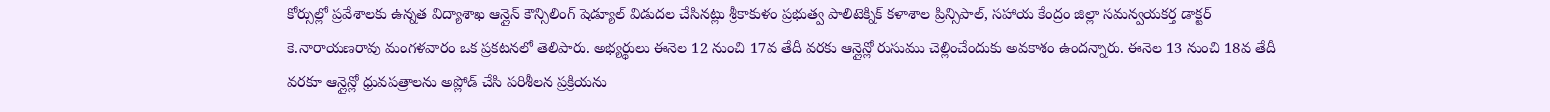కోర్సుల్లో ప్రవేశాలకు ఉన్నత విద్యాశాఖ ఆన్లైన్ కౌన్సిలింగ్ షెడ్యూల్ విడుదల చేసినట్లు శ్రీకాకుళం ప్రభుత్వ పాలిటెక్నిక్ కళాశాల ప్రిన్సిపాల్, సహాయ కేంద్రం జిల్లా సమన్వయకర్త డాక్టర్ కె.నారాయణరావు మంగళవారం ఒక ప్రకటనలో తెలిపారు. అభ్యర్థులు ఈనెల 12 నుంచి 17వ తేదీ వరకు ఆన్లైన్లో రుసుము చెల్లించేందుకు అవకాశం ఉందన్నారు. ఈనెల 13 నుంచి 18వ తేదీ వరకూ ఆన్లైన్లో ధ్రువపత్రాలను అప్లోడ్ చేసి పరిశీలన ప్రక్రియను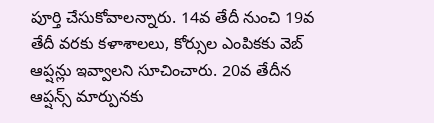పూర్తి చేసుకోవాలన్నారు. 14వ తేదీ నుంచి 19వ తేదీ వరకు కళాశాలలు, కోర్సుల ఎంపికకు వెబ్ ఆప్షన్లు ఇవ్వాలని సూచించారు. 20వ తేదీన ఆప్షన్స్ మార్పునకు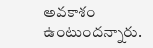అవకాశం ఉంటుందన్నారు.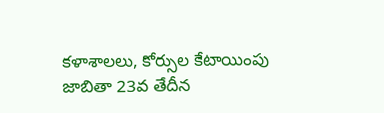కళాశాలలు, కోర్సుల కేటాయింపు జాబితా 23వ తేదీన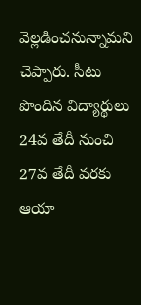వెల్లడించనున్నామని చెప్పారు. సీటు పొందిన విద్యార్థులు 24వ తేదీ నుంచి 27వ తేదీ వరకు ఆయా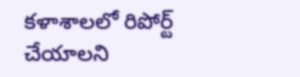కళాశాలలో రిపోర్ట్ చేయాలని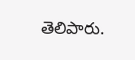తెలిపారు.